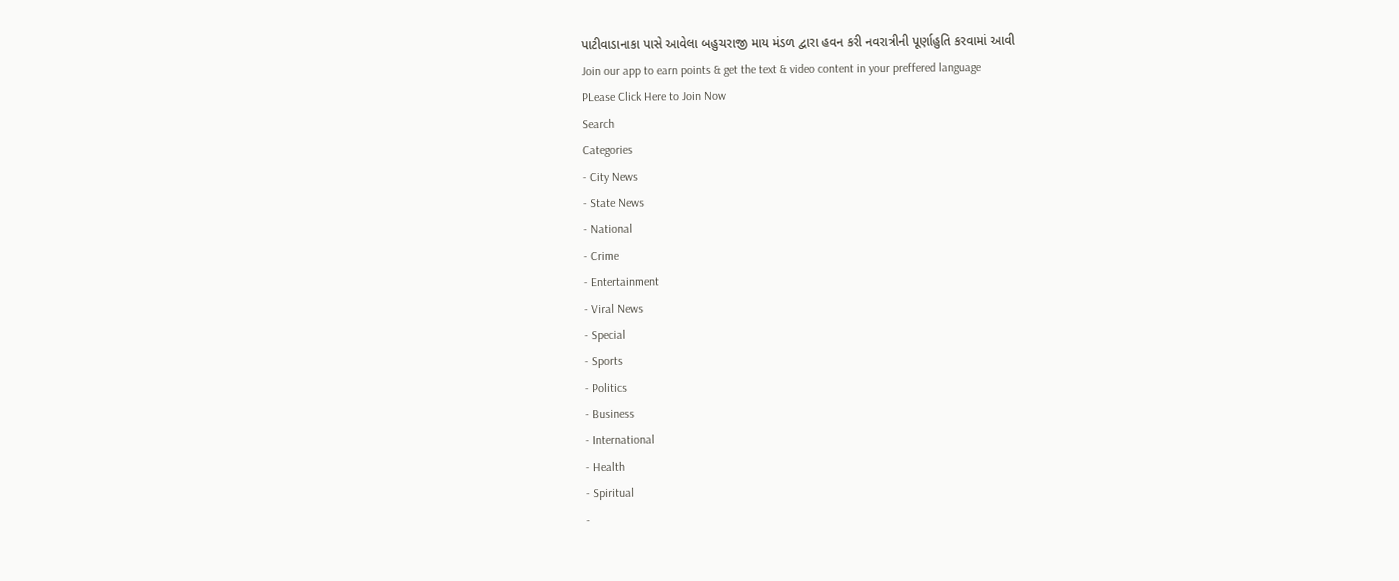પાટીવાડાનાકા પાસે આવેલા બહુચરાજી માય મંડળ દ્વારા હવન કરી નવરાત્રીની પૂર્ણાહુતિ કરવામાં આવી
Join our app to earn points & get the text & video content in your preffered language
PLease Click Here to Join Now
Search
Categories
- City News
- State News
- National
- Crime
- Entertainment
- Viral News
- Special
- Sports
- Politics
- Business
- International
- Health
- Spiritual
-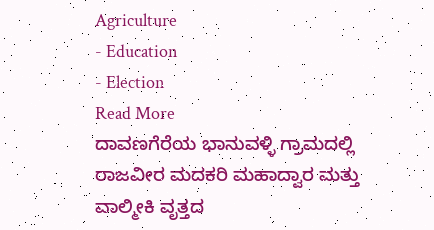Agriculture
- Education
- Election
Read More
ದಾವಣಗೆರೆಯ ಭಾನುವಳ್ಳಿ ಗ್ರಾಮದಲ್ಲಿ ರಾಜವೀರ ಮದಕರಿ ಮಹಾದ್ವಾರ ಮತ್ತು ವಾಲ್ಮೀಕಿ ವೃತ್ತದ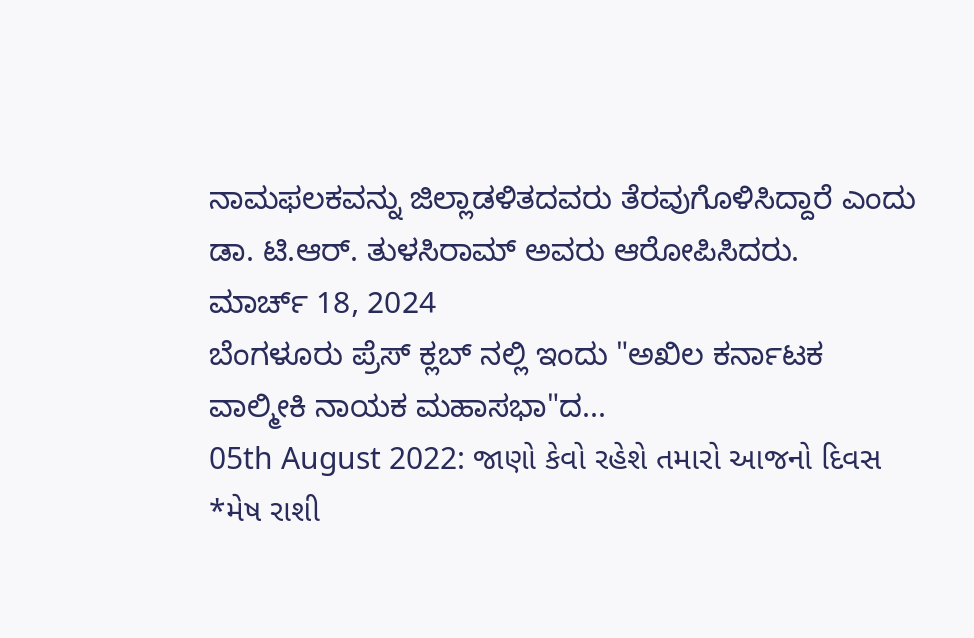ನಾಮಫಲಕವನ್ನು ಜಿಲ್ಲಾಡಳಿತದವರು ತೆರವುಗೊಳಿಸಿದ್ದಾರೆ ಎಂದು ಡಾ. ಟಿ.ಆರ್. ತುಳಸಿರಾಮ್ ಅವರು ಆರೋಪಿಸಿದರು.
ಮಾರ್ಚ್ 18, 2024
ಬೆಂಗಳೂರು ಪ್ರೆಸ್ ಕ್ಲಬ್ ನಲ್ಲಿ ಇಂದು "ಅಖಿಲ ಕರ್ನಾಟಕ ವಾಲ್ಮೀಕಿ ನಾಯಕ ಮಹಾಸಭಾ"ದ...
05th August 2022: જાણો કેવો રહેશે તમારો આજનો દિવસ
*મેષ રાશી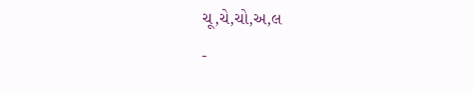ચૂ,ચે,ચો,અ,લ
-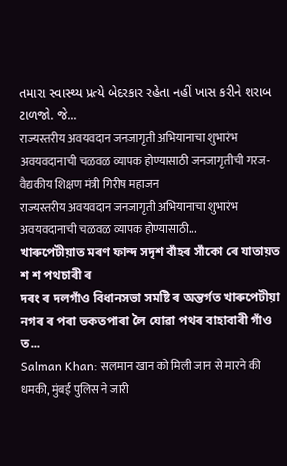તમારા સ્વાસ્થ્ય પ્રત્યે બેદરકાર રહેતા નહીં ખાસ કરીને શરાબ ટાળજો. જે...
राज्यस्तरीय अवयवदान जनजागृती अभियानाचा शुभारंभ
अवयवदानाची चळवळ व्यापक होण्यासाठी जनजागृतीची गरज- वैद्यकीय शिक्षण मंत्री गिरीष महाजन
राज्यस्तरीय अवयवदान जनजागृती अभियानाचा शुभारंभ
अवयवदानाची चळवळ व्यापक होण्यासाठी...
খাৰুপেটীয়াত মৰণ ফান্দ সদৃশ বাঁহৰ সাঁকো ৰে যাতায়ত শ শ পথচাৰী ৰ
দৰং ৰ দলগাঁও বিধানসভা সমষ্টি ৰ অন্তৰ্গত খাৰুপেটীয়া নগৰ ৰ পৰা ভকতপাৰা লৈ যোৱা পথৰ বাহাবাৰী গাঁও ত...
Salman Khan: सलमान खान को मिली जान से मारने की धमकी, मुंबई पुलिस ने जारी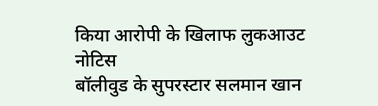किया आरोपी के खिलाफ लुकआउट नोटिस
बॉलीवुड के सुपरस्टार सलमान खान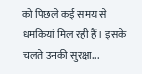को पिछले कई समय से धमकियां मिल रही हैं। इसके चलते उनकी सुरक्षा...